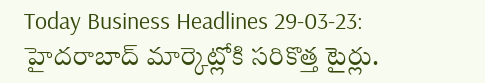Today Business Headlines 29-03-23: హైదరాబాద్ మార్కెట్లోకి సరికొత్త టైర్లు.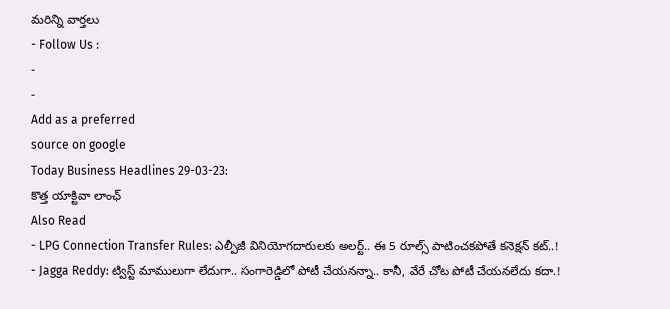మరిన్ని వార్తలు
- Follow Us :
-
-
Add as a preferred
source on google
Today Business Headlines 29-03-23:
కొత్త యాక్టివా లాంఛ్
Also Read
- LPG Connection Transfer Rules: ఎల్పీజీ వినియోగదారులకు అలర్ట్.. ఈ 5 రూల్స్ పాటించకపోతే కనెక్షన్ కట్..!
- Jagga Reddy: ట్విస్ట్ మాములుగా లేదుగా.. సంగారెడ్డిలో పోటీ చేయనన్నా.. కానీ, వేరే చోట పోటీ చేయనలేదు కదా.!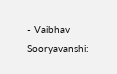- Vaibhav Sooryavanshi: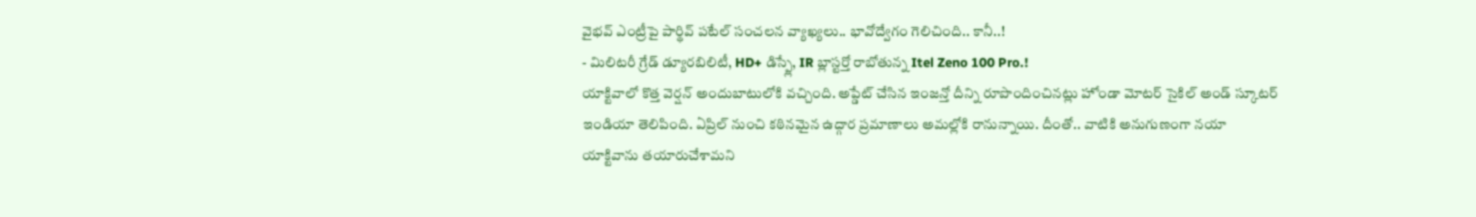వైభవ్ ఎంట్రీపై పార్థివ్ పటేల్ సంచలన వ్యాఖ్యలు.. భావోద్వేగం గెలిచింది.. కానీ..!
- మిలిటరీ గ్రేడ్ డ్యూరబిలిటీ, HD+ డిస్ప్లే, IR బ్లాస్టర్తో రాబోతున్న Itel Zeno 100 Pro.!
యాక్టివాలో కొత్త వెర్షన్ అందుబాటులోకి వచ్చింది. అప్డేట్ చేసిన ఇంజన్తో దీన్ని రూపొందించినట్లు హోండా మోటర్ సైకిల్ అండ్ స్కూటర్ ఇండియా తెలిపింది. ఏప్రిల్ నుంచి కఠినమైన ఉద్గార ప్రమాణాలు అమల్లోకి రానున్నాయి. దీంతో.. వాటికి అనుగుణంగా నయా యాక్టివాను తయారుచేశామని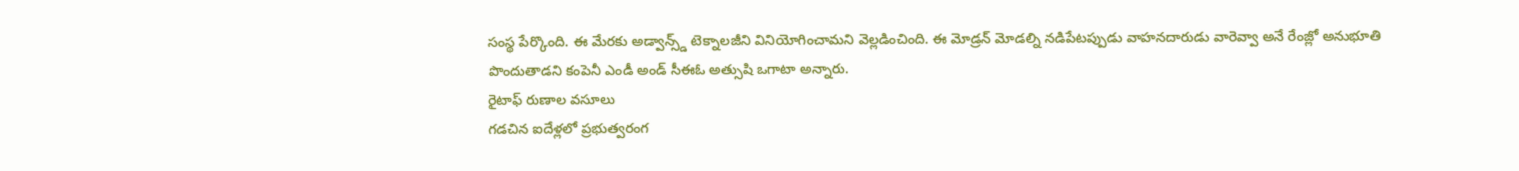సంస్థ పేర్కొంది. ఈ మేరకు అడ్వాన్స్డ్ టెక్నాలజీని వినియోగించామని వెల్లడించింది. ఈ మోడ్రన్ మోడల్ని నడిపేటప్పుడు వాహనదారుడు వారెవ్వా అనే రేంజ్లో అనుభూతి పొందుతాడని కంపెనీ ఎండీ అండ్ సీఈఓ అత్సుషి ఒగాటా అన్నారు.
రైటాఫ్ రుణాల వసూలు
గడచిన ఐదేళ్లలో ప్రభుత్వరంగ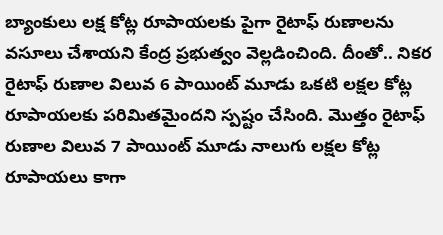బ్యాంకులు లక్ష కోట్ల రూపాయలకు పైగా రైటాఫ్ రుణాలను వసూలు చేశాయని కేంద్ర ప్రభుత్వం వెల్లడించింది. దీంతో.. నికర రైటాఫ్ రుణాల విలువ 6 పాయింట్ మూడు ఒకటి లక్షల కోట్ల రూపాయలకు పరిమితమైందని స్పష్టం చేసింది. మొత్తం రైటాఫ్ రుణాల విలువ 7 పాయింట్ మూడు నాలుగు లక్షల కోట్ల రూపాయలు కాగా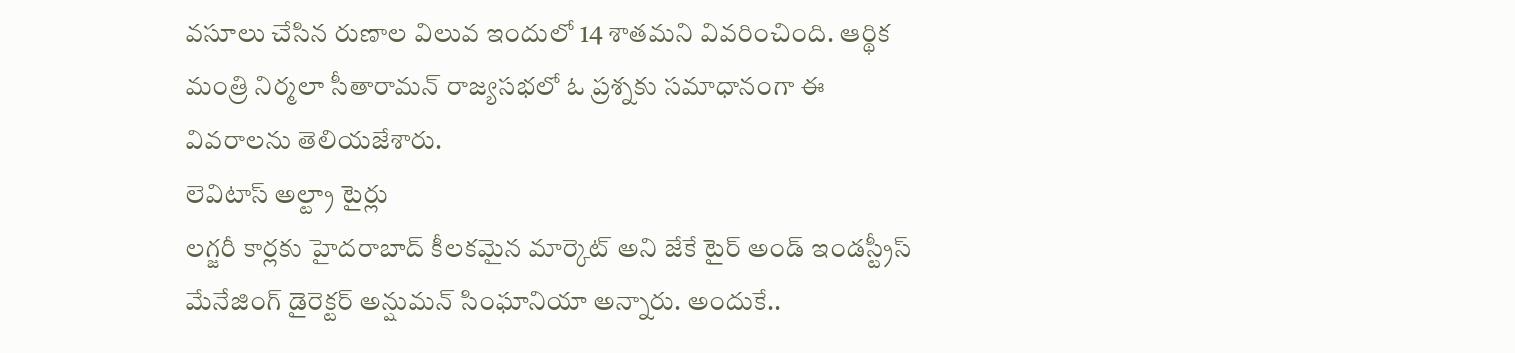వసూలు చేసిన రుణాల విలువ ఇందులో 14 శాతమని వివరించింది. ఆర్థిక మంత్రి నిర్మలా సీతారామన్ రాజ్యసభలో ఓ ప్రశ్నకు సమాధానంగా ఈ వివరాలను తెలియజేశారు.
లెవిటాస్ అల్ట్రా టైర్లు
లగ్జరీ కార్లకు హైదరాబాద్ కీలకమైన మార్కెట్ అని జేకే టైర్ అండ్ ఇండస్ట్రీస్ మేనేజింగ్ డైరెక్టర్ అన్షుమన్ సింఘానియా అన్నారు. అందుకే..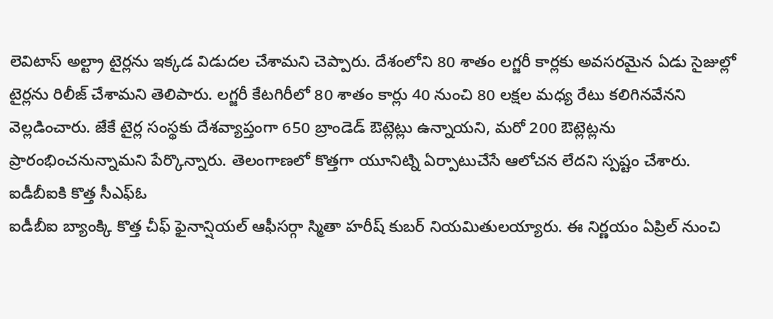లెవిటాస్ అల్ట్రా టైర్లను ఇక్కడ విడుదల చేశామని చెప్పారు. దేశంలోని 80 శాతం లగ్జరీ కార్లకు అవసరమైన ఏడు సైజుల్లో టైర్లను రిలీజ్ చేశామని తెలిపారు. లగ్జరీ కేటగిరీలో 80 శాతం కార్లు 40 నుంచి 80 లక్షల మధ్య రేటు కలిగినవేనని వెల్లడించారు. జేకే టైర్ల సంస్థకు దేశవ్యాప్తంగా 650 బ్రాండెడ్ ఔట్లెట్లు ఉన్నాయని, మరో 200 ఔట్లెట్లను ప్రారంభించనున్నామని పేర్కొన్నారు. తెలంగాణలో కొత్తగా యూనిట్ని ఏర్పాటుచేసే ఆలోచన లేదని స్పష్టం చేశారు.
ఐడీబీఐకి కొత్త సీఎఫ్ఓ
ఐడీబీఐ బ్యాంక్కి కొత్త చీఫ్ ఫైనాన్షియల్ ఆఫీసర్గా స్మితా హరీష్ కుబర్ నియమితులయ్యారు. ఈ నిర్ణయం ఏప్రిల్ నుంచి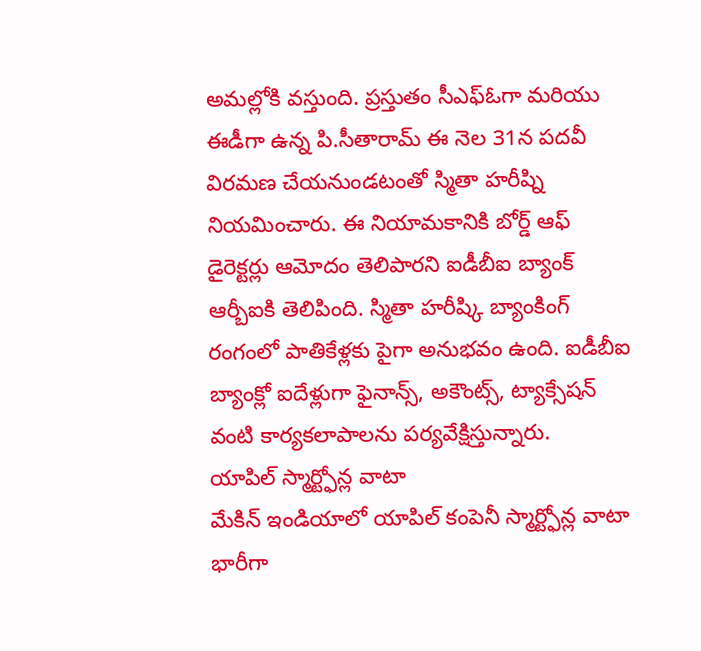అమల్లోకి వస్తుంది. ప్రస్తుతం సీఎఫ్ఓగా మరియు ఈడీగా ఉన్న పి.సీతారామ్ ఈ నెల 31న పదవీ విరమణ చేయనుండటంతో స్మితా హరీష్ని నియమించారు. ఈ నియామకానికి బోర్డ్ ఆఫ్ డైరెక్టర్లు ఆమోదం తెలిపారని ఐడీబీఐ బ్యాంక్ ఆర్బీఐకి తెలిపింది. స్మితా హరీష్కి బ్యాంకింగ్ రంగంలో పాతికేళ్లకు పైగా అనుభవం ఉంది. ఐడీబీఐ బ్యాంక్లో ఐదేళ్లుగా ఫైనాన్స్, అకౌంట్స్, ట్యాక్సేషన్ వంటి కార్యకలాపాలను పర్యవేక్షిస్తున్నారు.
యాపిల్ స్మార్ట్ఫోన్ల వాటా
మేకిన్ ఇండియాలో యాపిల్ కంపెనీ స్మార్ట్ఫోన్ల వాటా భారీగా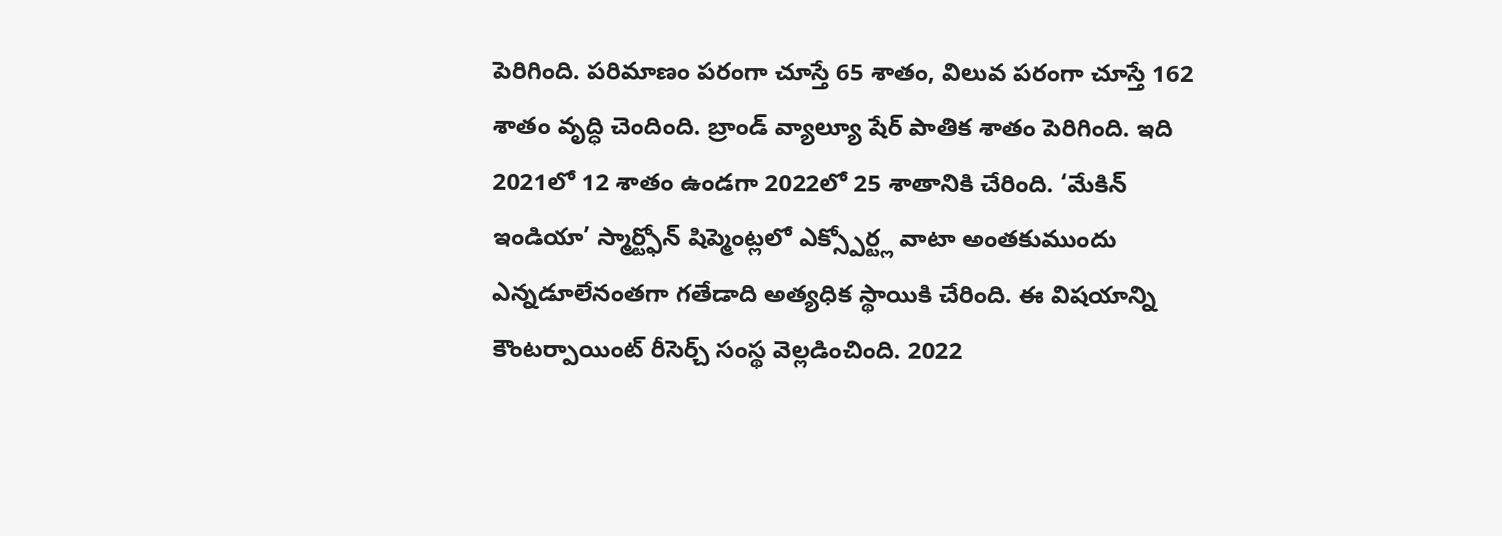పెరిగింది. పరిమాణం పరంగా చూస్తే 65 శాతం, విలువ పరంగా చూస్తే 162 శాతం వృద్ధి చెందింది. బ్రాండ్ వ్యాల్యూ షేర్ పాతిక శాతం పెరిగింది. ఇది 2021లో 12 శాతం ఉండగా 2022లో 25 శాతానికి చేరింది. ‘మేకిన్ ఇండియా’ స్మార్ట్ఫోన్ షిప్మెంట్లలో ఎక్స్పోర్ట్ల వాటా అంతకుముందు ఎన్నడూలేనంతగా గతేడాది అత్యధిక స్థాయికి చేరింది. ఈ విషయాన్ని కౌంటర్పాయింట్ రీసెర్చ్ సంస్థ వెల్లడించింది. 2022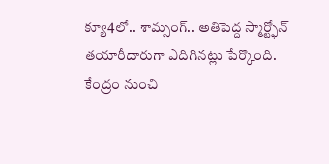క్యూ4లో.. శామ్సంగ్.. అతిపెద్ద స్మార్ట్ఫోన్ తయారీదారుగా ఎదిగినట్లు పేర్కొంది.
కేంద్రం నుంచి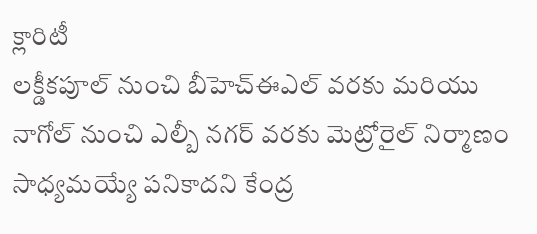క్లారిటీ
లక్డీకపూల్ నుంచి బీహెచ్ఈఎల్ వరకు మరియు నాగోల్ నుంచి ఎల్బీ నగర్ వరకు మెట్రోరైల్ నిర్మాణం సాధ్యమయ్యే పనికాదని కేంద్ర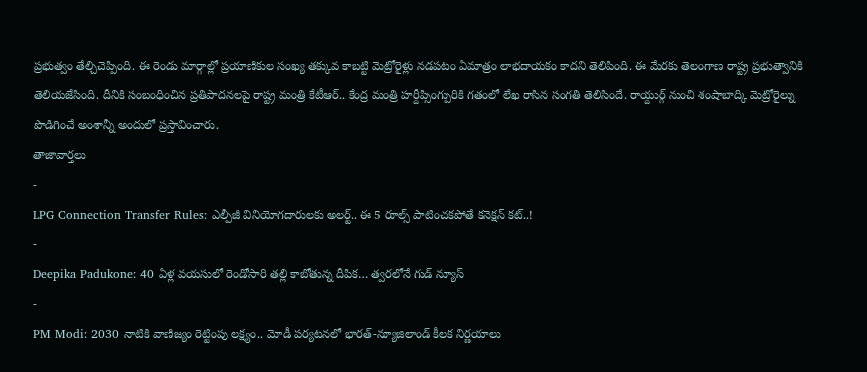ప్రభుత్వం తేల్చిచెప్పింది. ఈ రెండు మార్గాల్లో ప్రయాణికుల సంఖ్య తక్కువ కాబట్టి మెట్రోరైళ్లు నడపటం ఏమాత్రం లాభదాయకం కాదని తెలిపింది. ఈ మేరకు తెలంగాణ రాష్ట్ర ప్రభుత్వానికి తెలియజేసింది. దీనికి సంబంధించిన ప్రతిపాదనలపై రాష్ట్ర మంత్రి కేటీఆర్.. కేంద్ర మంత్రి హర్దీప్సింగ్పురికి గతంలో లేఖ రాసిన సంగతి తెలిసిందే. రాయ్దుర్గ్ నుంచి శంషాబాద్కి మెట్రోరైల్ను పొడిగించే అంశాన్నీ అందులో ప్రస్తావించారు.
తాజావార్తలు
-
LPG Connection Transfer Rules: ఎల్పీజీ వినియోగదారులకు అలర్ట్.. ఈ 5 రూల్స్ పాటించకపోతే కనెక్షన్ కట్..!
-
Deepika Padukone: 40 ఏళ్ల వయసులో రెండోసారి తల్లి కాబోతున్న దీపిక… త్వరలోనే గుడ్ న్యూస్
-
PM Modi: 2030 నాటికి వాణిజ్యం రెట్టింపు లక్ష్యం.. మోడీ పర్యటనలో భారత్-న్యూజిలాండ్ కీలక నిర్ణయాలు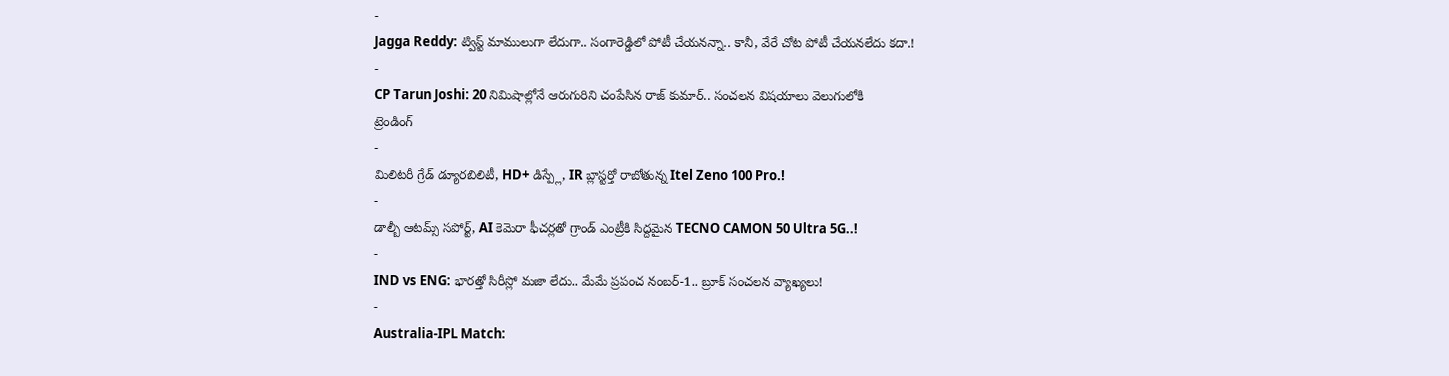-
Jagga Reddy: ట్విస్ట్ మాములుగా లేదుగా.. సంగారెడ్డిలో పోటీ చేయనన్నా.. కానీ, వేరే చోట పోటీ చేయనలేదు కదా.!
-
CP Tarun Joshi: 20 నిమిషాల్లోనే ఆరుగురిని చంపేసిన రాజ్ కుమార్.. సంచలన విషయాలు వెలుగులోకి
ట్రెండింగ్
-
మిలిటరీ గ్రేడ్ డ్యూరబిలిటీ, HD+ డిస్ప్లే, IR బ్లాస్టర్తో రాబోతున్న Itel Zeno 100 Pro.!
-
డాల్బీ ఆటమ్స్ సపోర్ట్, AI కెమెరా ఫీచర్లతో గ్రాండ్ ఎంట్రీకి సిద్దమైన TECNO CAMON 50 Ultra 5G..!
-
IND vs ENG: భారత్తో సిరీస్లో మజా లేదు.. మేమే ప్రపంచ నంబర్-1.. బ్రూక్ సంచలన వ్యాఖ్యలు!
-
Australia-IPL Match: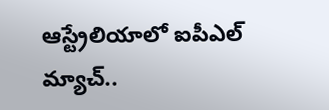ఆస్ట్రేలియాలో ఐపీఎల్ మ్యాచ్..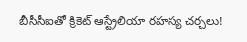బీసీసీఐతో క్రికెట్ ఆస్ట్రేలియా రహస్య చర్చలు!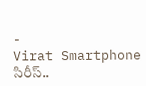-
Virat Smartphone సిరీస్..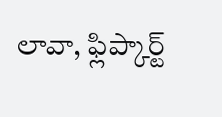లావా, ఫ్లిప్కార్ట్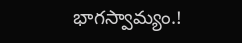భాగస్వామ్యం.!